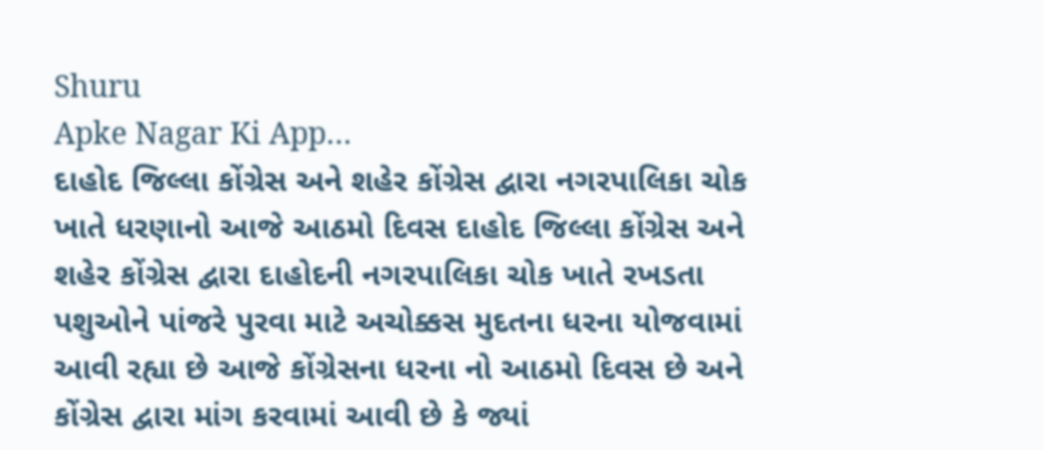Shuru
Apke Nagar Ki App…
દાહોદ જિલ્લા કોંગ્રેસ અને શહેર કોંગ્રેસ દ્વારા નગરપાલિકા ચોક ખાતે ધરણાનો આજે આઠમો દિવસ દાહોદ જિલ્લા કોંગ્રેસ અને શહેર કોંગ્રેસ દ્વારા દાહોદની નગરપાલિકા ચોક ખાતે રખડતા પશુઓને પાંજરે પુરવા માટે અચોક્કસ મુદતના ધરના યોજવામાં આવી રહ્યા છે આજે કોંગ્રેસના ધરના નો આઠમો દિવસ છે અને કોંગ્રેસ દ્વારા માંગ કરવામાં આવી છે કે જ્યાં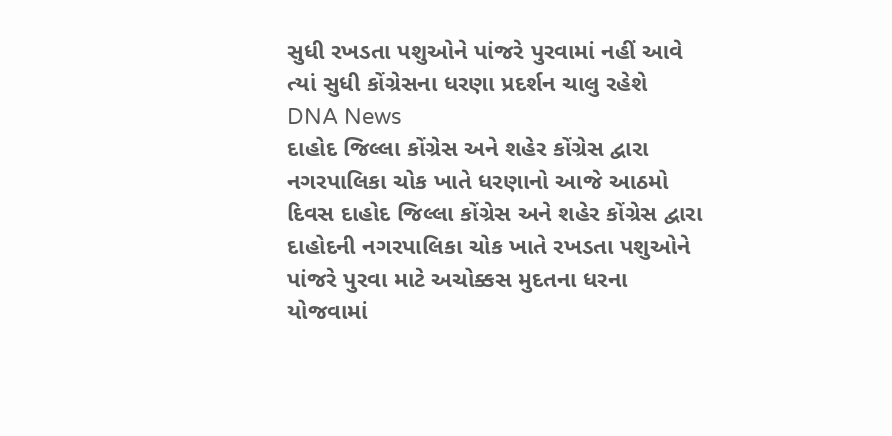સુધી રખડતા પશુઓને પાંજરે પુરવામાં નહીં આવે ત્યાં સુધી કોંગ્રેસના ધરણા પ્રદર્શન ચાલુ રહેશે
DNA News
દાહોદ જિલ્લા કોંગ્રેસ અને શહેર કોંગ્રેસ દ્વારા નગરપાલિકા ચોક ખાતે ધરણાનો આજે આઠમો દિવસ દાહોદ જિલ્લા કોંગ્રેસ અને શહેર કોંગ્રેસ દ્વારા દાહોદની નગરપાલિકા ચોક ખાતે રખડતા પશુઓને પાંજરે પુરવા માટે અચોક્કસ મુદતના ધરના યોજવામાં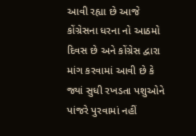આવી રહ્યા છે આજે કોંગ્રેસના ધરના નો આઠમો દિવસ છે અને કોંગ્રેસ દ્વારા માંગ કરવામાં આવી છે કે જ્યાં સુધી રખડતા પશુઓને પાંજરે પુરવામાં નહીં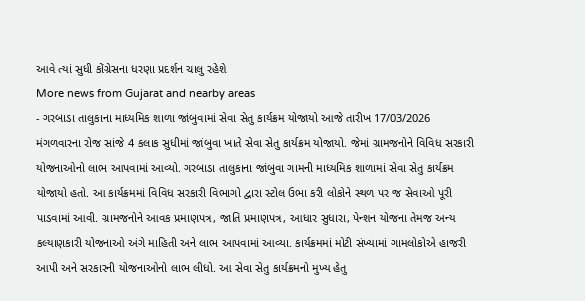આવે ત્યાં સુધી કોંગ્રેસના ધરણા પ્રદર્શન ચાલુ રહેશે
More news from Gujarat and nearby areas
- ગરબાડા તાલુકાના માધ્યમિક શાળા જાંબુવામાં સેવા સેતુ કાર્યક્રમ યોજાયો આજે તારીખ 17/03/2026 મંગળવારના રોજ સાંજે 4 કલાક સુધીમાં જાંબુવા ખાતે સેવા સેતુ કાર્યક્રમ યોજાયો. જેમાં ગ્રામજનોને વિવિધ સરકારી યોજનાઓનો લાભ આપવામાં આવ્યો. ગરબાડા તાલુકાના જાંબુવા ગામની માધ્યમિક શાળામાં સેવા સેતુ કાર્યક્રમ યોજાયો હતો. આ કાર્યક્રમમાં વિવિધ સરકારી વિભાગો દ્વારા સ્ટોલ ઉભા કરી લોકોને સ્થળ પર જ સેવાઓ પૂરી પાડવામાં આવી. ગ્રામજનોને આવક પ્રમાણપત્ર, જાતિ પ્રમાણપત્ર, આધાર સુધારા, પેન્શન યોજના તેમજ અન્ય કલ્યાણકારી યોજનાઓ અંગે માહિતી અને લાભ આપવામાં આવ્યા. કાર્યક્રમમાં મોટી સંખ્યામાં ગામલોકોએ હાજરી આપી અને સરકારની યોજનાઓનો લાભ લીધો. આ સેવા સેતુ કાર્યક્રમનો મુખ્ય હેતુ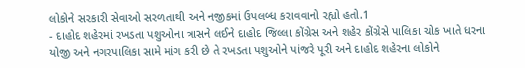લોકોને સરકારી સેવાઓ સરળતાથી અને નજીકમાં ઉપલબ્ધ કરાવવાનો રહ્યો હતો.1
- દાહોદ શહેરમાં રખડતા પશુઓના ત્રાસને લઈને દાહોદ જિલ્લા કોંગ્રેસ અને શહેર કોંગ્રેસે પાલિકા ચોક ખાતે ધરના યોજી અને નગરપાલિકા સામે માંગ કરી છે તે રખડતા પશુઓને પાંજરે પૂરી અને દાહોદ શહેરના લોકોને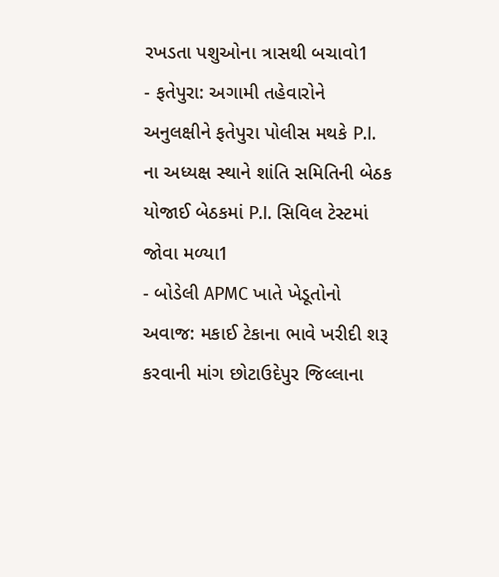રખડતા પશુઓના ત્રાસથી બચાવો1
- ફતેપુરા: અગામી તહેવારોને અનુલક્ષીને ફતેપુરા પોલીસ મથકે P.I. ના અધ્યક્ષ સ્થાને શાંતિ સમિતિની બેઠક યોજાઈ બેઠકમાં P.I. સિવિલ ટેસ્ટમાં જોવા મળ્યા1
- બોડેલી APMC ખાતે ખેડૂતોનો અવાજ: મકાઈ ટેકાના ભાવે ખરીદી શરૂ કરવાની માંગ છોટાઉદેપુર જિલ્લાના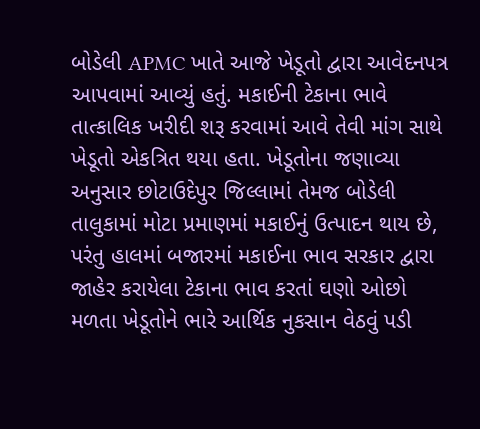બોડેલી APMC ખાતે આજે ખેડૂતો દ્વારા આવેદનપત્ર આપવામાં આવ્યું હતું. મકાઈની ટેકાના ભાવે તાત્કાલિક ખરીદી શરૂ કરવામાં આવે તેવી માંગ સાથે ખેડૂતો એકત્રિત થયા હતા. ખેડૂતોના જણાવ્યા અનુસાર છોટાઉદેપુર જિલ્લામાં તેમજ બોડેલી તાલુકામાં મોટા પ્રમાણમાં મકાઈનું ઉત્પાદન થાય છે, પરંતુ હાલમાં બજારમાં મકાઈના ભાવ સરકાર દ્વારા જાહેર કરાયેલા ટેકાના ભાવ કરતાં ઘણો ઓછો મળતા ખેડૂતોને ભારે આર્થિક નુકસાન વેઠવું પડી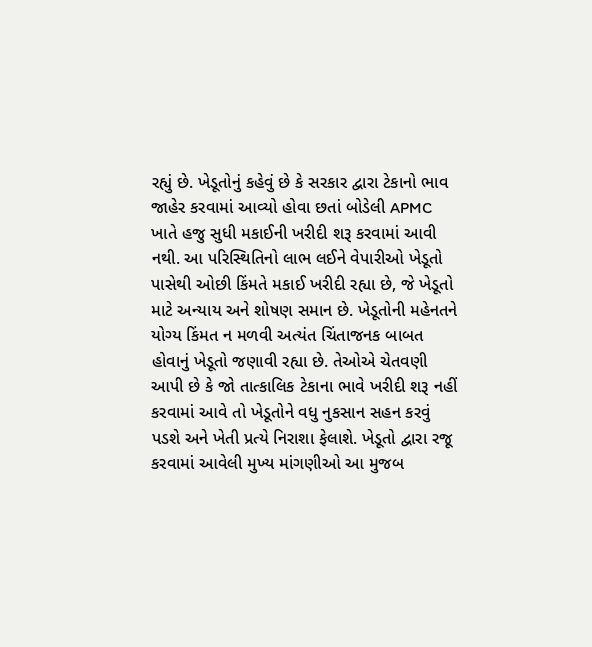રહ્યું છે. ખેડૂતોનું કહેવું છે કે સરકાર દ્વારા ટેકાનો ભાવ જાહેર કરવામાં આવ્યો હોવા છતાં બોડેલી APMC ખાતે હજુ સુધી મકાઈની ખરીદી શરૂ કરવામાં આવી નથી. આ પરિસ્થિતિનો લાભ લઈને વેપારીઓ ખેડૂતો પાસેથી ઓછી કિંમતે મકાઈ ખરીદી રહ્યા છે, જે ખેડૂતો માટે અન્યાય અને શોષણ સમાન છે. ખેડૂતોની મહેનતને યોગ્ય કિંમત ન મળવી અત્યંત ચિંતાજનક બાબત હોવાનું ખેડૂતો જણાવી રહ્યા છે. તેઓએ ચેતવણી આપી છે કે જો તાત્કાલિક ટેકાના ભાવે ખરીદી શરૂ નહીં કરવામાં આવે તો ખેડૂતોને વધુ નુકસાન સહન કરવું પડશે અને ખેતી પ્રત્યે નિરાશા ફેલાશે. ખેડૂતો દ્વારા રજૂ કરવામાં આવેલી મુખ્ય માંગણીઓ આ મુજબ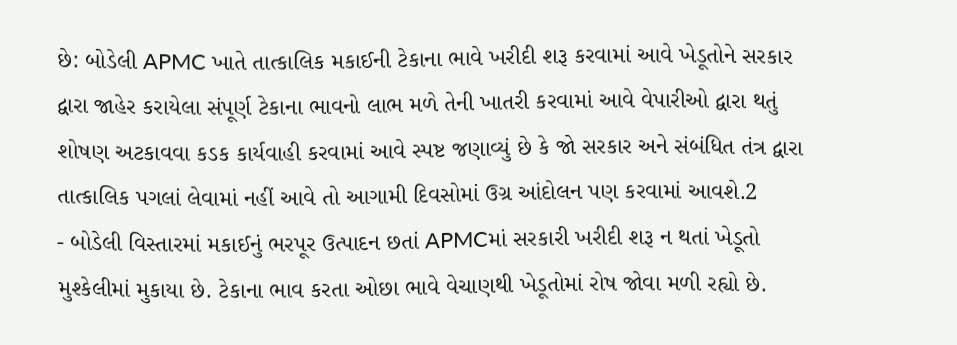છે: બોડેલી APMC ખાતે તાત્કાલિક મકાઈની ટેકાના ભાવે ખરીદી શરૂ કરવામાં આવે ખેડૂતોને સરકાર દ્વારા જાહેર કરાયેલા સંપૂર્ણ ટેકાના ભાવનો લાભ મળે તેની ખાતરી કરવામાં આવે વેપારીઓ દ્વારા થતું શોષણ અટકાવવા કડક કાર્યવાહી કરવામાં આવે સ્પષ્ટ જણાવ્યું છે કે જો સરકાર અને સંબંધિત તંત્ર દ્વારા તાત્કાલિક પગલાં લેવામાં નહીં આવે તો આગામી દિવસોમાં ઉગ્ર આંદોલન પણ કરવામાં આવશે.2
- બોડેલી વિસ્તારમાં મકાઈનું ભરપૂર ઉત્પાદન છતાં APMCમાં સરકારી ખરીદી શરૂ ન થતાં ખેડૂતો મુશ્કેલીમાં મુકાયા છે. ટેકાના ભાવ કરતા ઓછા ભાવે વેચાણથી ખેડૂતોમાં રોષ જોવા મળી રહ્યો છે.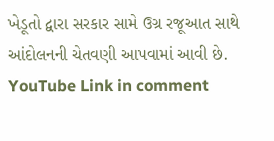ખેડૂતો દ્વારા સરકાર સામે ઉગ્ર રજૂઆત સાથે આંદોલનની ચેતવણી આપવામાં આવી છે. YouTube Link in comment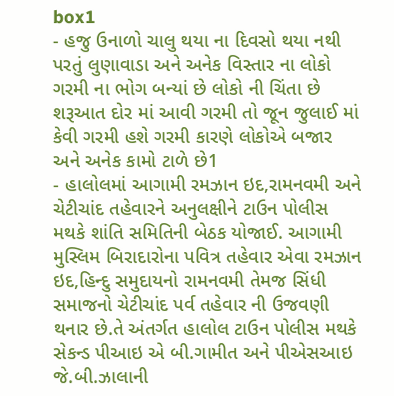box1
- હજુ ઉનાળો ચાલુ થયા ના દિવસો થયા નથી પરતું લુણાવાડા અને અનેક વિસ્તાર ના લોકો ગરમી ના ભોગ બન્યાં છે લોકો ની ચિંતા છે શરૂઆત દોર માં આવી ગરમી તો જૂન જુલાઈ માં કેવી ગરમી હશે ગરમી કારણે લોકોએ બજાર અને અનેક કામો ટાળે છે1
- હાલોલમાં આગામી રમઝાન ઇદ,રામનવમી અને ચેટીચાંદ તહેવારને અનુલક્ષીને ટાઉન પોલીસ મથકે શાંતિ સમિતિની બેઠક યોજાઈ. આગામી મુસ્લિમ બિરાદારોના પવિત્ર તહેવાર એવા રમઝાન ઇદ,હિન્દુ સમુદાયનો રામનવમી તેમજ સિંધી સમાજનો ચેટીચાંદ પર્વ તહેવાર ની ઉજવણી થનાર છે.તે અંતર્ગત હાલોલ ટાઉન પોલીસ મથકે સેકન્ડ પીઆઇ એ બી.ગામીત અને પીએસઆઇ જે.બી.ઝાલાની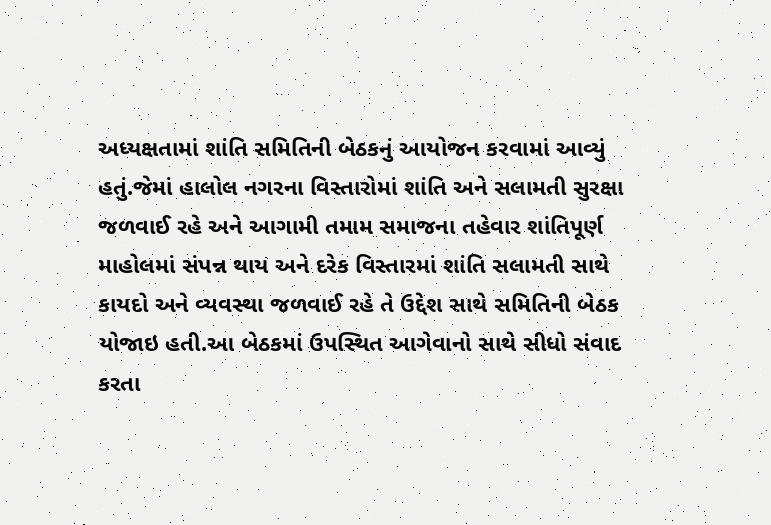અધ્યક્ષતામાં શાંતિ સમિતિની બેઠકનું આયોજન કરવામાં આવ્યું હતું.જેમાં હાલોલ નગરના વિસ્તારોમાં શાંતિ અને સલામતી સુરક્ષા જળવાઈ રહે અને આગામી તમામ સમાજના તહેવાર શાંતિપૂર્ણ માહોલમાં સંપન્ન થાય અને દરેક વિસ્તારમાં શાંતિ સલામતી સાથે કાયદો અને વ્યવસ્થા જળવાઈ રહે તે ઉદ્દેશ સાથે સમિતિની બેઠક યોજાઇ હતી.આ બેઠકમાં ઉપસ્થિત આગેવાનો સાથે સીધો સંવાદ કરતા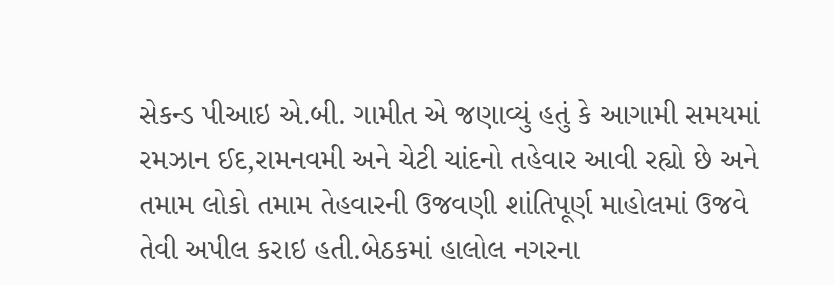સેકન્ડ પીઆઇ એ.બી. ગામીત એ જણાવ્યું હતું કે આગામી સમયમાં રમઝાન ઈદ,રામનવમી અને ચેટી ચાંદનો તહેવાર આવી રહ્યો છે અને તમામ લોકો તમામ તેહવારની ઉજવણી શાંતિપૂર્ણ માહોલમાં ઉજવે તેવી અપીલ કરાઇ હતી.બેઠકમાં હાલોલ નગરના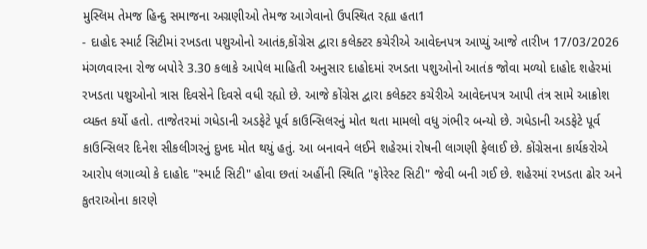મુસ્લિમ તેમજ હિન્દુ સમાજના અગ્રણીઓ તેમજ આગેવાનો ઉપસ્થિત રહ્યા હતા1
- દાહોદ સ્માર્ટ સિટીમાં રખડતા પશુઓનો આતંક,કોંગ્રેસ દ્વારા કલેક્ટર કચેરીએ આવેદનપત્ર આપ્યું આજે તારીખ 17/03/2026 મંગળવારના રોજ બપોરે 3.30 કલાકે આપેલ માહિતી અનુસાર દાહોદમાં રખડતા પશુઓનો આતંક જોવા મળ્યો દાહોદ શહેરમાં રખડતા પશુઓનો ત્રાસ દિવસેને દિવસે વધી રહ્યો છે. આજે કોંગ્રેસ દ્વારા કલેક્ટર કચેરીએ આવેદનપત્ર આપી તંત્ર સામે આક્રોશ વ્યક્ત કર્યો હતો. તાજેતરમાં ગધેડાની અડફેટે પૂર્વ કાઉન્સિલરનું મોત થતા મામલો વધુ ગંભીર બન્યો છે. ગધેડાની અડફેટે પૂર્વ કાઉન્સિલર દિનેશ સીકલીગરનું દુખદ મોત થયું હતું. આ બનાવને લઈને શહેરમાં રોષની લાગણી ફેલાઈ છે. કોંગ્રેસના કાર્યકરોએ આરોપ લગાવ્યો કે દાહોદ "સ્માર્ટ સિટી" હોવા છતાં અહીંની સ્થિતિ "ફોરેસ્ટ સિટી" જેવી બની ગઈ છે. શહેરમાં રખડતા ઢોર અને કુતરાઓના કારણે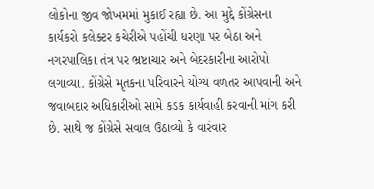લોકોના જીવ જોખમમાં મુકાઈ રહ્યા છે. આ મુદ્દે કોંગ્રેસના કાર્યકરો કલેક્ટર કચેરીએ પહોંચી ધરણા પર બેઠા અને નગરપાલિકા તંત્ર પર ભ્રષ્ટાચાર અને બેદરકારીના આરોપો લગાવ્યા. કોંગ્રેસે મૃતકના પરિવારને યોગ્ય વળતર આપવાની અને જવાબદાર અધિકારીઓ સામે કડક કાર્યવાહી કરવાની માંગ કરી છે. સાથે જ કોંગ્રેસે સવાલ ઉઠાવ્યો કે વારંવાર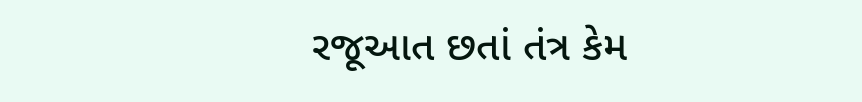રજૂઆત છતાં તંત્ર કેમ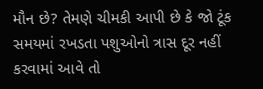મૌન છે? તેમણે ચીમકી આપી છે કે જો ટૂંક સમયમાં રખડતા પશુઓનો ત્રાસ દૂર નહીં કરવામાં આવે તો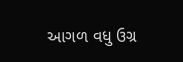આગળ વધુ ઉગ્ર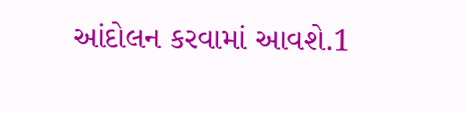આંદોલન કરવામાં આવશે.1